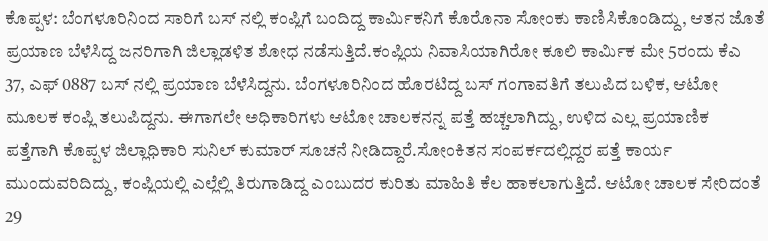ಕೊಪ್ಪಳ: ಬೆಂಗಳೂರಿನಿಂದ ಸಾರಿಗೆ ಬಸ್ ನಲ್ಲಿ ಕಂಪ್ಲಿಗೆ ಬಂದಿದ್ದ ಕಾರ್ಮಿಕನಿಗೆ ಕೊರೊನಾ ಸೋಂಕು ಕಾಣಿಸಿಕೊಂಡಿದ್ದು, ಆತನ ಜೊತೆ ಪ್ರಯಾಣ ಬೆಳೆಸಿದ್ದ ಜನರಿಗಾಗಿ ಜಿಲ್ಲಾಡಳಿತ ಶೋಧ ನಡೆಸುತ್ತಿದೆ.ಕಂಪ್ಲಿಯ ನಿವಾಸಿಯಾಗಿರೋ ಕೂಲಿ ಕಾರ್ಮಿಕ ಮೇ 5ರಂದು ಕೆಎ 37, ಎಫ್ 0887 ಬಸ್ ನಲ್ಲಿ ಪ್ರಯಾಣ ಬೆಳೆಸಿದ್ದನು. ಬೆಂಗಳೂರಿನಿಂದ ಹೊರಟಿದ್ದ ಬಸ್ ಗಂಗಾವತಿಗೆ ತಲುಪಿದ ಬಳಿಕ, ಆಟೋ ಮೂಲಕ ಕಂಪ್ಲಿ ತಲುಪಿದ್ದನು. ಈಗಾಗಲೇ ಅಧಿಕಾರಿಗಳು ಆಟೋ ಚಾಲಕನನ್ನ ಪತ್ತೆ ಹಚ್ಚಲಾಗಿದ್ದು, ಉಳಿದ ಎಲ್ಲ ಪ್ರಯಾಣಿಕ ಪತ್ತೆಗಾಗಿ ಕೊಪ್ಪಳ ಜಿಲ್ಲಾಧಿಕಾರಿ ಸುನಿಲ್ ಕುಮಾರ್ ಸೂಚನೆ ನೀಡಿದ್ದಾರೆ.ಸೋಂಕಿತನ ಸಂಪರ್ಕದಲ್ಲಿದ್ದರ ಪತ್ತೆ ಕಾರ್ಯ ಮುಂದುವರಿದಿದ್ದು, ಕಂಪ್ಲಿಯಲ್ಲಿ ಎಲ್ಲೆಲ್ಲಿ ತಿರುಗಾಡಿದ್ದ ಎಂಬುದರ ಕುರಿತು ಮಾಹಿತಿ ಕೆಲ ಹಾಕಲಾಗುತ್ತಿದೆ. ಆಟೋ ಚಾಲಕ ಸೇರಿದಂತೆ 29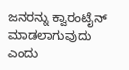ಜನರನ್ನು ಕ್ವಾರಂಟೈನ್ ಮಾಡಲಾಗುವುದು ಎಂದು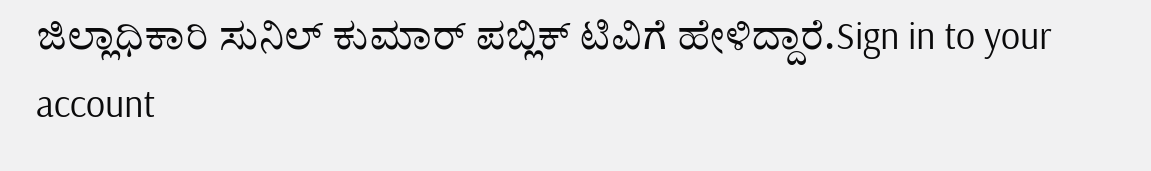ಜಿಲ್ಲಾಧಿಕಾರಿ ಸುನಿಲ್ ಕುಮಾರ್ ಪಬ್ಲಿಕ್ ಟಿವಿಗೆ ಹೇಳಿದ್ದಾರೆ.Sign in to your account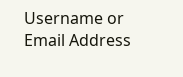Username or Email Address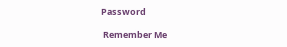Password

 Remember Me